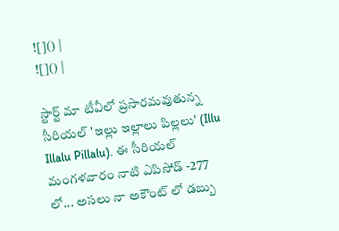![]() |
![]() |

స్టార్ట్ మా టీవీలో ప్రసారమవుతున్న సీరియల్ 'ఇల్లు ఇల్లాలు పిల్లలు' (Illu Illalu Pillalu). ఈ సీరియల్ మంగళవారం నాటి ఎపిసోడ్ -277 లో... అసలు నా అకౌంట్ లో డబ్బు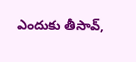ఎందుకు తీసావ్,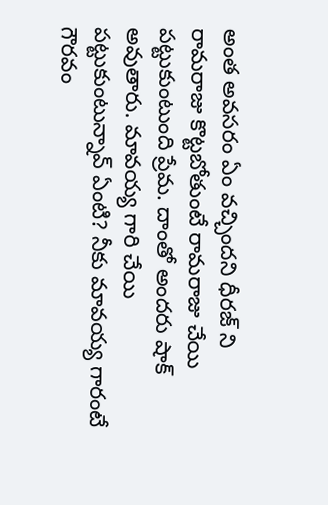అంత అవసరం ఏం వచ్చిందని ధీరజ్ ని రామరాజు కొట్టబోతుంటే రామరాజు చేయి పట్టుకుంటుంది ప్రేమ. దాంతో అందరు షాక్ అవుతారు. మావయ్య గారి చేయి పట్టుకుంటున్నావ్ ఏంటి? నీకు మావయ్య గారంటే గౌరవం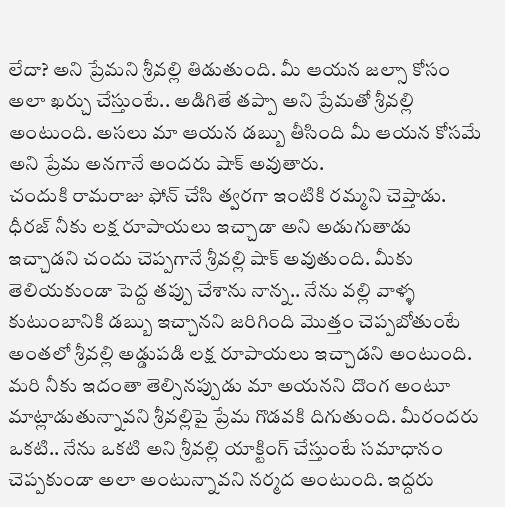లేదా? అని ప్రేమని శ్రీవల్లి తిడుతుంది. మీ ఆయన జల్సా కోసం అలా ఖర్చు చేస్తుంటే.. అడిగితే తప్పా అని ప్రేమతో శ్రీవల్లి అంటుంది. అసలు మా ఆయన డబ్బు తీసింది మీ ఆయన కోసమే అని ప్రేమ అనగానే అందరు షాక్ అవుతారు.
చందుకి రామరాజు ఫోన్ చేసి త్వరగా ఇంటికి రమ్మని చెప్తాడు. ధీరజ్ నీకు లక్ష రూపాయలు ఇచ్చాడా అని అడుగుతాడు ఇచ్చాడని చందు చెప్పగానే శ్రీవల్లి షాక్ అవుతుంది. మీకు తెలియకుండా పెద్ద తప్పు చేశాను నాన్న.. నేను వల్లి వాళ్ళ కుటుంబానికి డబ్బు ఇచ్చానని జరిగింది మొత్తం చెప్పబోతుంటే అంతలో శ్రీవల్లి అడ్డుపడి లక్ష రూపాయలు ఇచ్చాడని అంటుంది. మరి నీకు ఇదంతా తెల్సినప్పుడు మా అయనని దొంగ అంటూ మాట్లాడుతున్నావని శ్రీవల్లిపై ప్రేమ గొడవకి దిగుతుంది. మీరందరు ఒకటి.. నేను ఒకటి అని శ్రీవల్లి యాక్టింగ్ చేస్తుంటే సమాధానం చెప్పకుండా అలా అంటున్నావని నర్మద అంటుంది. ఇద్దరు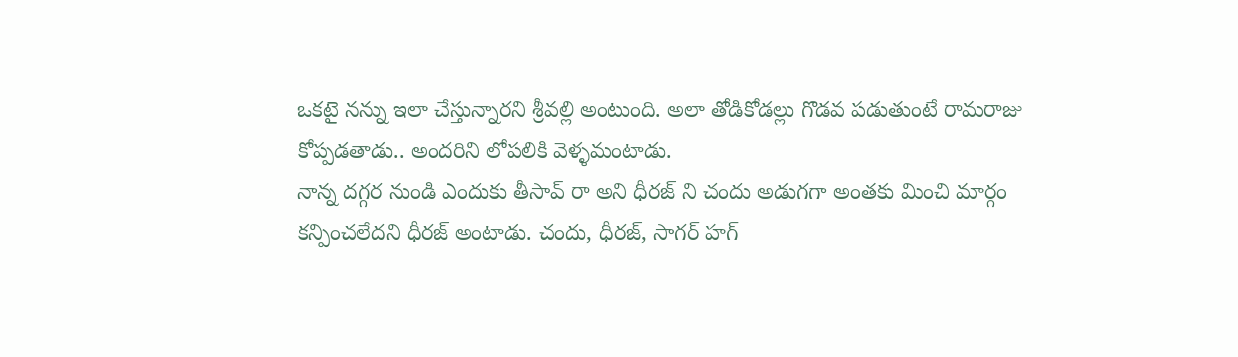ఒకటై నన్ను ఇలా చేస్తున్నారని శ్రీవల్లి అంటుంది. అలా తోడికోడల్లు గొడవ పడుతుంటే రామరాజు కోప్పడతాడు.. అందరిని లోపలికి వెళ్ళమంటాడు.
నాన్న దగ్గర నుండి ఎందుకు తీసావ్ రా అని ధీరజ్ ని చందు అడుగగా అంతకు మించి మార్గం కన్పించలేదని ధీరజ్ అంటాడు. చందు, ధీరజ్, సాగర్ హగ్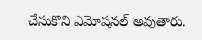చేసుకొని ఎమోషనల్ అవుతారు.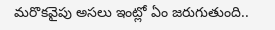మరొకవైపు అసలు ఇంట్లో ఏం జరుగుతుంది..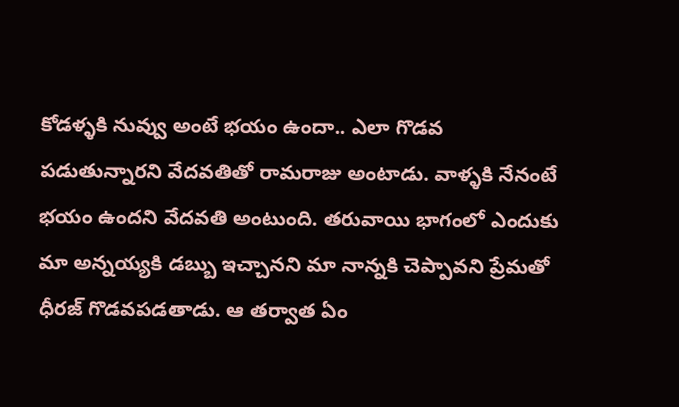కోడళ్ళకి నువ్వు అంటే భయం ఉందా.. ఎలా గొడవ పడుతున్నారని వేదవతితో రామరాజు అంటాడు. వాళ్ళకి నేనంటే భయం ఉందని వేదవతి అంటుంది. తరువాయి భాగంలో ఎందుకు మా అన్నయ్యకి డబ్బు ఇచ్చానని మా నాన్నకి చెప్పావని ప్రేమతో ధీరజ్ గొడవపడతాడు. ఆ తర్వాత ఏం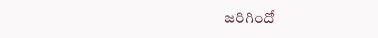జరిగిందో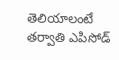తెలియాలంటే తర్వాతి ఎపిసోడ్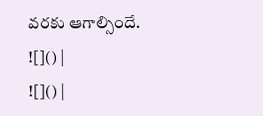వరకు ఆగాల్సిందే.
![]() |
![]() |